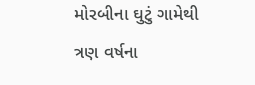મોરબીના ઘુટું ગામેથી ત્રણ વર્ષના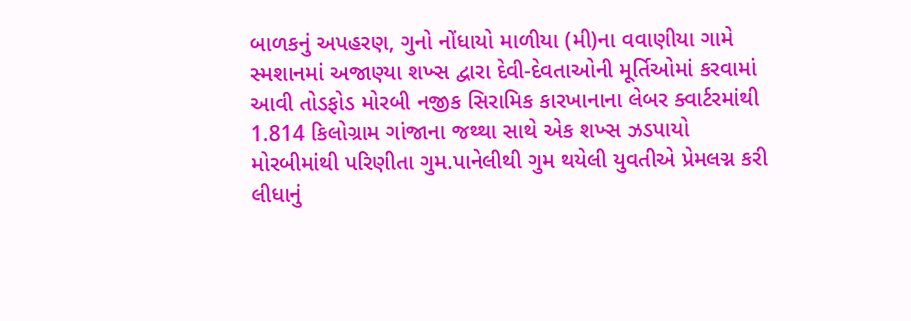બાળકનું અપહરણ, ગુનો નોંધાયો માળીયા (મી)ના વવાણીયા ગામે સ્મશાનમાં અજાણ્યા શખ્સ દ્વારા દેવી-દેવતાઓની મૂર્તિઓમાં કરવામાં આવી તોડફોડ મોરબી નજીક સિરામિક કારખાનાના લેબર ક્વાર્ટરમાંથી 1.814 કિલોગ્રામ ગાંજાના જથ્થા સાથે એક શખ્સ ઝડપાયો મોરબીમાંથી પરિણીતા ગુમ.પાનેલીથી ગુમ થયેલી યુવતીએ પ્રેમલગ્ન કરી લીધાનું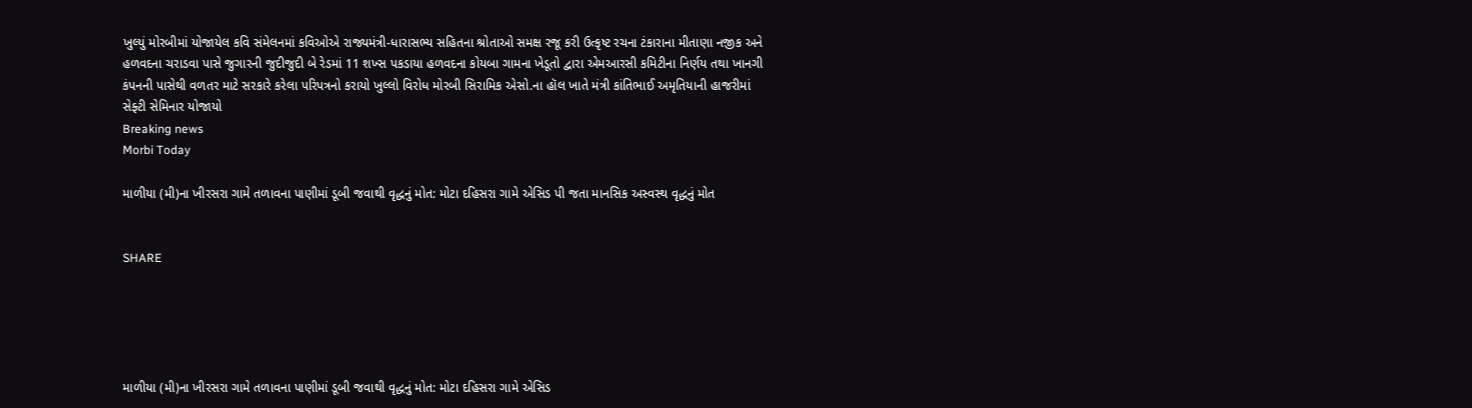ખુલ્યું મોરબીમાં યોજાયેલ કવિ સંમેલનમાં કવિઓએ રાજ્યમંત્રી-ધારાસભ્ય સહિતના શ્રોતાઓ સમક્ષ રજૂ કરી ઉત્કૃષ્ટ રચના ટંકારાના મીતાણા નજીક અને હળવદના ચરાડવા પાસે જુગારની જુદીજુદી બે રેડમાં 11 શખ્સ પકડાયા હળવદના કોયબા ગામના ખેડૂતો દ્વારા એમઆરસી કમિટીના નિર્ણય તથા ખાનગી કંપનની પાસેથી વળતર માટે સરકારે કરેલા પરિપત્રનો કરાયો ખુલ્લો વિરોધ મોરબી સિરામિક એસો.ના હૉલ ખાતે મંત્રી કાંતિભાઈ અમૃતિયાની હાજરીમાં સેફ્ટી સેમિનાર યોજાયો
Breaking news
Morbi Today

માળીયા (મી)ના ખીરસરા ગામે તળાવના પાણીમાં ડૂબી જવાથી વૃદ્ધનું મોત: મોટા દહિસરા ગામે એસિડ પી જતા માનસિક અસ્વસ્થ વૃદ્ધનું મોત


SHARE





માળીયા (મી)ના ખીરસરા ગામે તળાવના પાણીમાં ડૂબી જવાથી વૃદ્ધનું મોત: મોટા દહિસરા ગામે એસિડ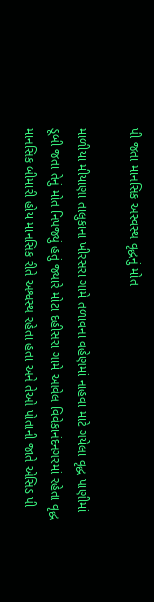પી જતા માનસિક અસ્વસ્થ વૃદ્ધનું મોત

માળીયા મીયાણા તાલુકાના ખીરસરા ગામે તળાવના વહેણમાં નાહવા માટે ગયેલા વૃદ્ધ પાણીમાં ડૂબી જતા તેનું મોત નિપજ્યું હતું જ્યારે મોટા દહીસરા ગામે આવેલ વિવેકાનંદનગરમાં રહેતા વૃદ્ધ માનસિક બીમારી હોય માનસિક રીતે અશ્વસ્થ રહેતા હતા અને તેઓ પોતાની જાતે એસિડ પી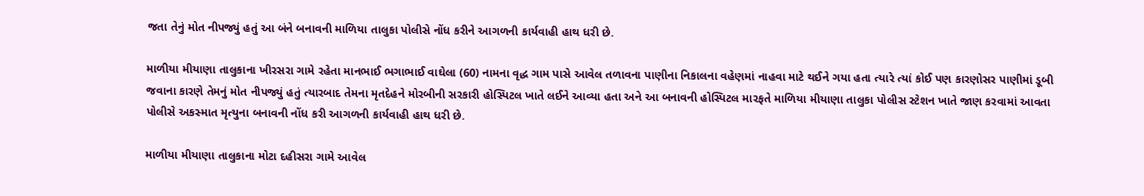જતા તેનું મોત નીપજ્યું હતું આ બંને બનાવની માળિયા તાલુકા પોલીસે નોંધ કરીને આગળની કાર્યવાહી હાથ ધરી છે.

માળીયા મીયાણા તાલુકાના ખીરસરા ગામે રહેતા માનભાઈ ભગાભાઈ વાઘેલા (60) નામના વૃદ્ધ ગામ પાસે આવેલ તળાવના પાણીના નિકાલના વહેણમાં નાહવા માટે થઈને ગયા હતા ત્યારે ત્યાં કોઈ પણ કારણોસર પાણીમાં ડૂબી જવાના કારણે તેમનું મોત નીપજ્યું હતું ત્યારબાદ તેમના મૃતદેહને મોરબીની સરકારી હોસ્પિટલ ખાતે લઈને આવ્યા હતા અને આ બનાવની હોસ્પિટલ મારફતે માળિયા મીયાણા તાલુકા પોલીસ સ્ટેશન ખાતે જાણ કરવામાં આવતા પોલીસે અકસ્માત મૃત્યુના બનાવની નોંધ કરી આગળની કાર્યવાહી હાથ ધરી છે.

માળીયા મીયાણા તાલુકાના મોટા દહીસરા ગામે આવેલ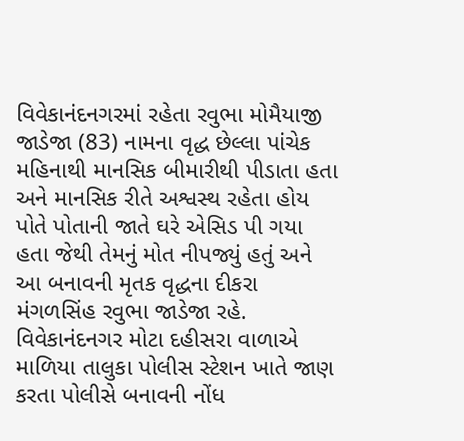વિવેકાનંદનગરમાં રહેતા રવુભા મોમૈયાજી જાડેજા (83) નામના વૃદ્ધ છેલ્લા પાંચેક મહિનાથી માનસિક બીમારીથી પીડાતા હતા અને માનસિક રીતે અશ્વસ્થ રહેતા હોય પોતે પોતાની જાતે ઘરે એસિડ પી ગયા હતા જેથી તેમનું મોત નીપજ્યું હતું અને આ બનાવની મૃતક વૃદ્ધના દીકરા મંગળસિંહ રવુભા જાડેજા રહે. વિવેકાનંદનગર મોટા દહીસરા વાળાએ માળિયા તાલુકા પોલીસ સ્ટેશન ખાતે જાણ કરતા પોલીસે બનાવની નોંધ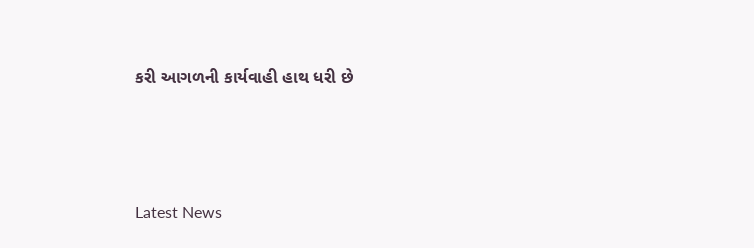કરી આગળની કાર્યવાહી હાથ ધરી છે




Latest News